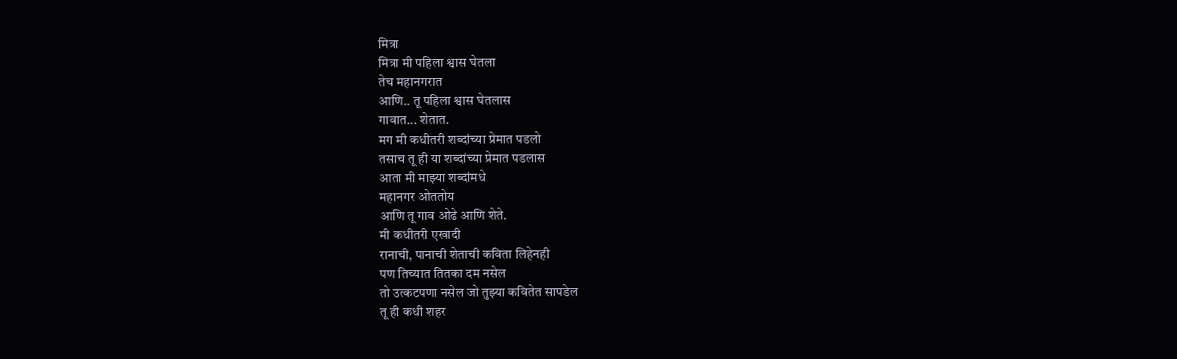मित्रा
मित्रा मी पहिला श्वास घेतला
तेच महानगरात
आणि.. तू पहिला श्वास घेतलास
गावात... शेतात.
मग मी कधीतरी शब्दांच्या प्रेमात पडलो
तसाच तू ही या शब्दांच्या प्रेमात पडलास
आता मी माझ्या शब्दांमधे
महानगर ओततोय
आणि तू गाव ओढे आणि शेते.
मी कधीतरी एखादी
रानाची, पानाची शेताची कविता लिहेनही
पण तिच्यात तितका दम नसेल
तो उत्कटपणा नसेल जो तुझ्या कवितेत सापडेल
तू ही कधी शहर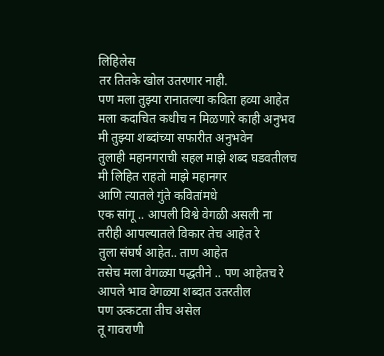लिहिलेस
तर तितके खोल उतरणार नाही.
पण मला तुझ्या रानातल्या कविता हव्या आहेत
मला कदाचित कधीच न मिळणारे काही अनुभव
मी तुझ्या शब्दांच्या सफारीत अनुभवेन
तुलाही महानगराची सहल माझे शब्द घडवतीलच
मी लिहित राहतो माझे महानगर
आणि त्यातले गुंते कवितांमधे
एक सांगू .. आपली विश्वे वेगळी असली ना
तरीही आपल्यातले विकार तेच आहेत रे
तुला संघर्ष आहेत.. ताण आहेत
तसेच मला वेगळ्या पद्धतीने .. पण आहेतच रे
आपले भाव वेगळ्या शब्दात उतरतील
पण उत्कटता तीच असेल
तू गावराणी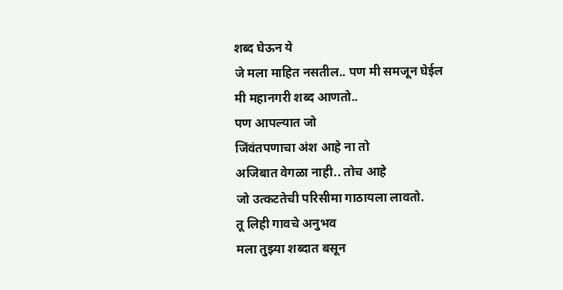शब्द घेऊन ये
जे मला माहित नसतील.. पण मी समजून घेईल
मी महानगरी शब्द आणतो..
पण आपल्यात जो
जिंवंतपणाचा अंश आहे ना तो
अजिबात वेगळा नाही.. तोच आहे
जो उत्कटतेची परिसीमा गाठायला लावतो.
तू लिही गावचे अनुभव
मला तुझ्या शब्दात बसून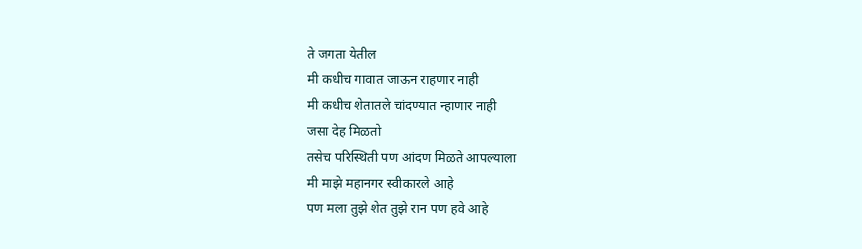ते जगता येतील
मी कधीच गावात जाऊन राहणार नाही
मी कधीच शेतातले चांदण्यात न्हाणार नाही
जसा देह मिळतो
तसेच परिस्थिती पण आंदण मिळते आपल्याला
मी माझे महानगर स्वीकारले आहे
पण मला तुझे शेत तुझे रान पण हवे आहे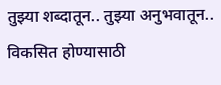तुझ्या शब्दातून.. तुझ्या अनुभवातून.. विकसित होण्यासाठी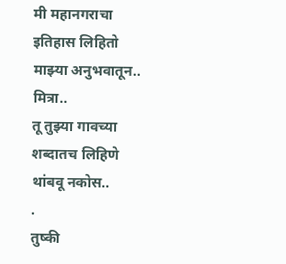मी महानगराचा इतिहास लिहितो
माझ्या अनुभवातून..
मित्रा..
तू तुझ्या गावच्या शब्दातच लिहिणे थांबवू नकोस..
.
तुष्की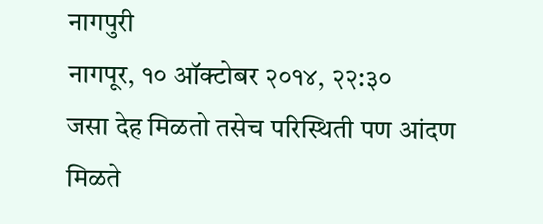नागपुरी
नागपूर, १० ऑक्टोबर २०१४, २२:३०
जसा देह मिळतो तसेच परिस्थिती पण आंदण मिळते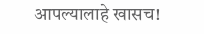आपल्यालाहे खासच!